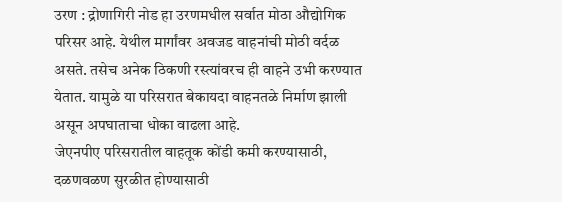उरण : द्रोणागिरी नोड हा उरणमधील सर्वात मोठा औद्योगिक परिसर आहे. येथील मार्गांवर अवजड वाहनांची मोठी वर्दळ असते. तसेच अनेक ठिकणी रस्त्यांवरच ही वाहने उभी करण्यात येतात. यामुळे या परिसरात बेकायदा वाहनतळे निर्माण झाली असून अपघाताचा धोका वाढला आहे.
जेएनपीए परिसरातील वाहतूक कोंडी कमी करण्यासाठी, दळणवळण सुरळीत होण्यासाठी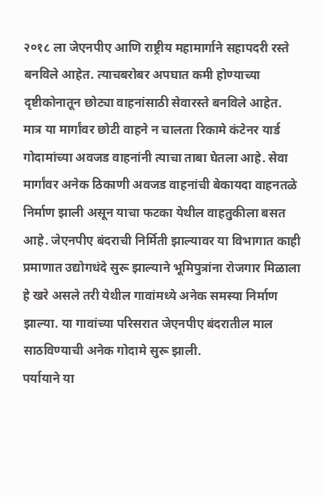२०१८ ला जेएनपीए आणि राष्ट्रीय महामार्गाने सहापदरी रस्ते बनविले आहेत. त्याचबरोबर अपघात कमी होण्याच्या दृष्टीकोनातून छोट्या वाहनांसाठी सेवारस्ते बनविले आहेत.
मात्र या मार्गांवर छोटी वाहने न चालता रिकामे कंटेनर यार्ड गोदामांच्या अवजड वाहनांनी त्याचा ताबा घेतला आहे. सेवा मार्गांवर अनेक ठिकाणी अवजड वाहनांची बेकायदा वाहनतळे निर्माण झाली असून याचा फटका येथील वाहतुकीला बसत आहे. जेएनपीए बंदराची निर्मिती झाल्यावर या विभागात काही प्रमाणात उद्योगधंदे सुरू झाल्याने भूमिपुत्रांना रोजगार मिळाला हे खरे असले तरी येथील गावांमध्ये अनेक समस्या निर्माण झाल्या. या गावांच्या परिसरात जेएनपीए बंदरातील माल साठविण्याची अनेक गोदामे सुरू झाली.
पर्यायाने या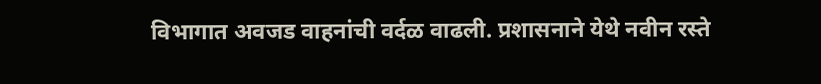विभागात अवजड वाहनांची वर्दळ वाढली. प्रशासनाने येथे नवीन रस्ते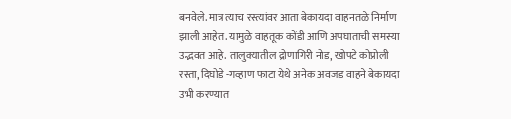बनवेले. मात्र त्याच रस्त्यांवर आता बेकायदा वाहनतळे निर्माण झाली आहेत. यामुळे वाहतूक कोंडी आणि अपघाताची समस्या उद्भवत आहे. तालुक्यातील द्रोणागिरी नोड, खोपटे कोप्रोली रस्ता, दिघोडे -गव्हाण फाटा येथे अनेक अवजड वाहने बेकायदा उभी करण्यात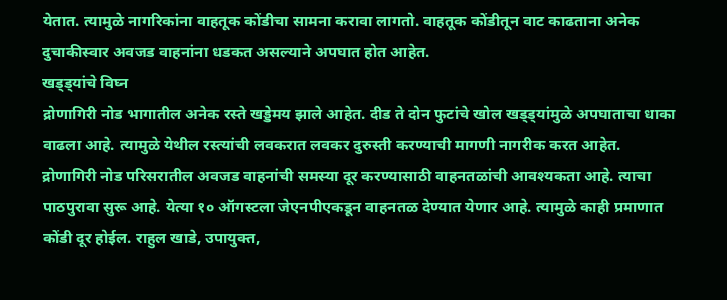येतात. त्यामुळे नागरिकांना वाहतूक कोंडीचा सामना करावा लागतो. वाहतूक कोंडीतून वाट काढताना अनेक दुचाकीस्वार अवजड वाहनांना धडकत असल्याने अपघात होत आहेत.
खड्ड्यांचे विघ्न
द्रोणागिरी नोड भागातील अनेक रस्ते खड्डेमय झाले आहेत. दीड ते दोन फुटांचे खोल खड्ड्यांमुळे अपघाताचा धाका वाढला आहे. त्यामुळे येथील रस्त्यांची लवकरात लवकर दुरुस्ती करण्याची मागणी नागरीक करत आहेत.
द्रोणागिरी नोड परिसरातील अवजड वाहनांची समस्या दूर करण्यासाठी वाहनतळांची आवश्यकता आहे. त्याचा पाठपुरावा सुरू आहे. येत्या १० ऑगस्टला जेएनपीएकडून वाहनतळ देण्यात येणार आहे. त्यामुळे काही प्रमाणात कोंडी दूर होईल. राहुल खाडे, उपायुक्त,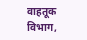वाहतूक विभाग,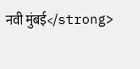नवी मुंबई</strong>